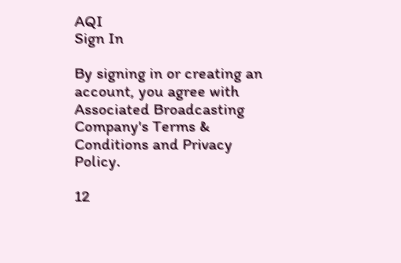AQI
Sign In

By signing in or creating an account, you agree with Associated Broadcasting Company's Terms & Conditions and Privacy Policy.

12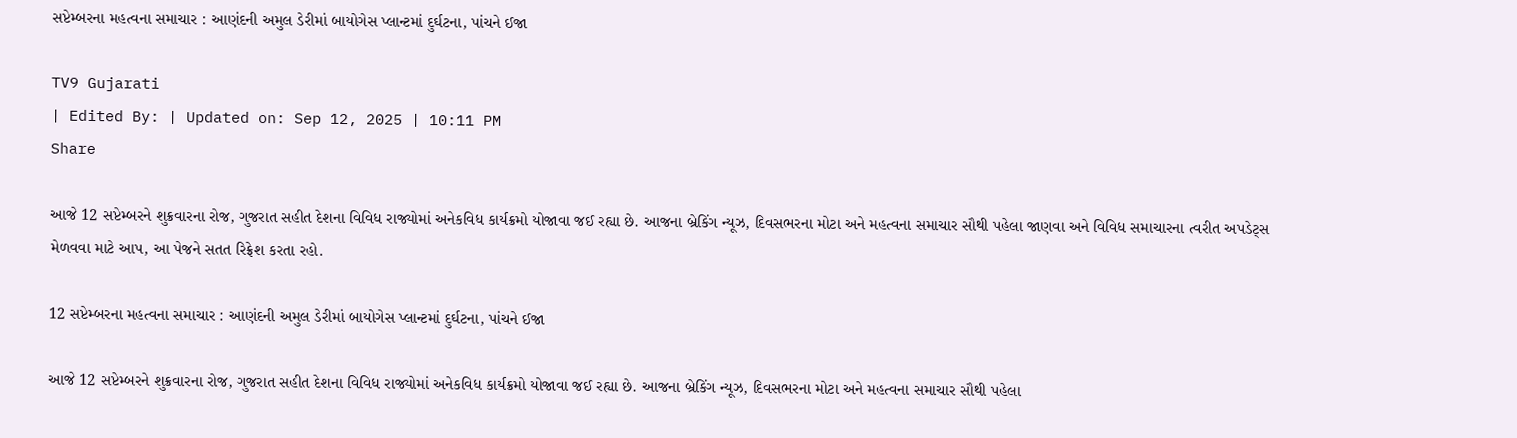સપ્ટેમ્બરના મહત્વના સમાચાર : આણંદની અમુલ ડેરીમાં બાયોગેસ પ્લાન્ટમાં દુર્ઘટના, પાંચને ઈજા

TV9 Gujarati
| Edited By: | Updated on: Sep 12, 2025 | 10:11 PM
Share

આજે 12 સપ્ટેમ્બરને શુક્રવારના રોજ, ગુજરાત સહીત દેશના વિવિધ રાજ્યોમાં અનેકવિધ કાર્યક્રમો યોજાવા જઈ રહ્યા છે. આજના બ્રેકિંગ ન્યૂઝ, દિવસભરના મોટા અને મહત્વના સમાચાર સૌથી પહેલા જાણવા અને વિવિધ સમાચારના ત્વરીત અપડેટ્સ મેળવવા માટે આપ, આ પેજને સતત રિફ્રેશ કરતા રહો.

12 સપ્ટેમ્બરના મહત્વના સમાચાર : આણંદની અમુલ ડેરીમાં બાયોગેસ પ્લાન્ટમાં દુર્ઘટના, પાંચને ઈજા

આજે 12 સપ્ટેમ્બરને શુક્રવારના રોજ, ગુજરાત સહીત દેશના વિવિધ રાજ્યોમાં અનેકવિધ કાર્યક્રમો યોજાવા જઈ રહ્યા છે. આજના બ્રેકિંગ ન્યૂઝ, દિવસભરના મોટા અને મહત્વના સમાચાર સૌથી પહેલા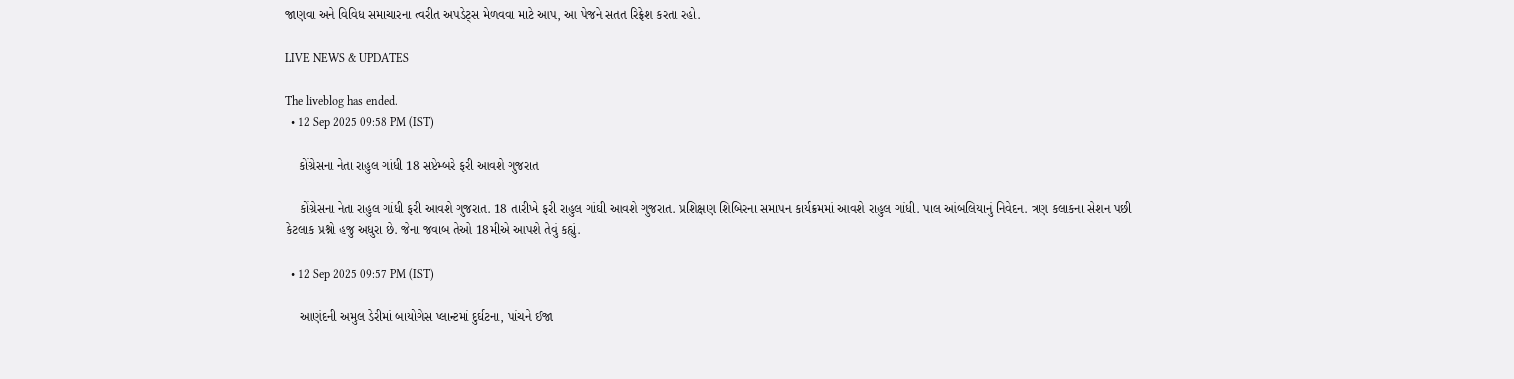જાણવા અને વિવિધ સમાચારના ત્વરીત અપડેટ્સ મેળવવા માટે આપ, આ પેજને સતત રિફ્રેશ કરતા રહો.

LIVE NEWS & UPDATES

The liveblog has ended.
  • 12 Sep 2025 09:58 PM (IST)

    કોંગ્રેસના નેતા રાહુલ ગાંધી 18 સપ્ટેમ્બરે ફરી આવશે ગુજરાત

    કોંગ્રેસના નેતા રાહુલ ગાંધી ફરી આવશે ગુજરાત. 18 તારીખે ફરી રાહુલ ગાંઘી આવશે ગુજરાત. પ્રશિક્ષણ શિબિરના સમાપન કાર્યક્રમમાં આવશે રાહુલ ગાંધી. પાલ આંબલિયાનું નિવેદન. ત્રણ કલાકના સેશન પછી કેટલાક પ્રશ્નો હજુ અધુરા છે. જેના જવાબ તેઓ 18મીએ આપશે તેવું કહ્યું.

  • 12 Sep 2025 09:57 PM (IST)

    આણંદની અમુલ ડેરીમાં બાયોગેસ પ્લાન્ટમાં દુર્ઘટના, પાંચને ઈજા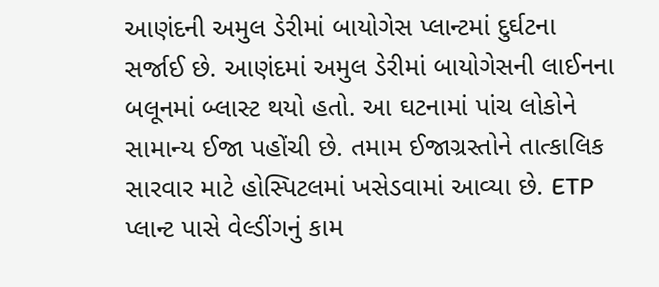આણંદની અમુલ ડેરીમાં બાયોગેસ પ્લાન્ટમાં દુર્ઘટના સર્જાઈ છે. આણંદમાં અમુલ ડેરીમાં બાયોગેસની લાઈનના બલૂનમાં બ્લાસ્ટ થયો હતો. આ ઘટનામાં પાંચ લોકોને સામાન્ય ઈજા પહોંચી છે. તમામ ઈજાગ્રસ્તોને તાત્કાલિક સારવાર માટે હોસ્પિટલમાં ખસેડવામાં આવ્યા છે. ETP પ્લાન્ટ પાસે વેલ્ડીંગનું કામ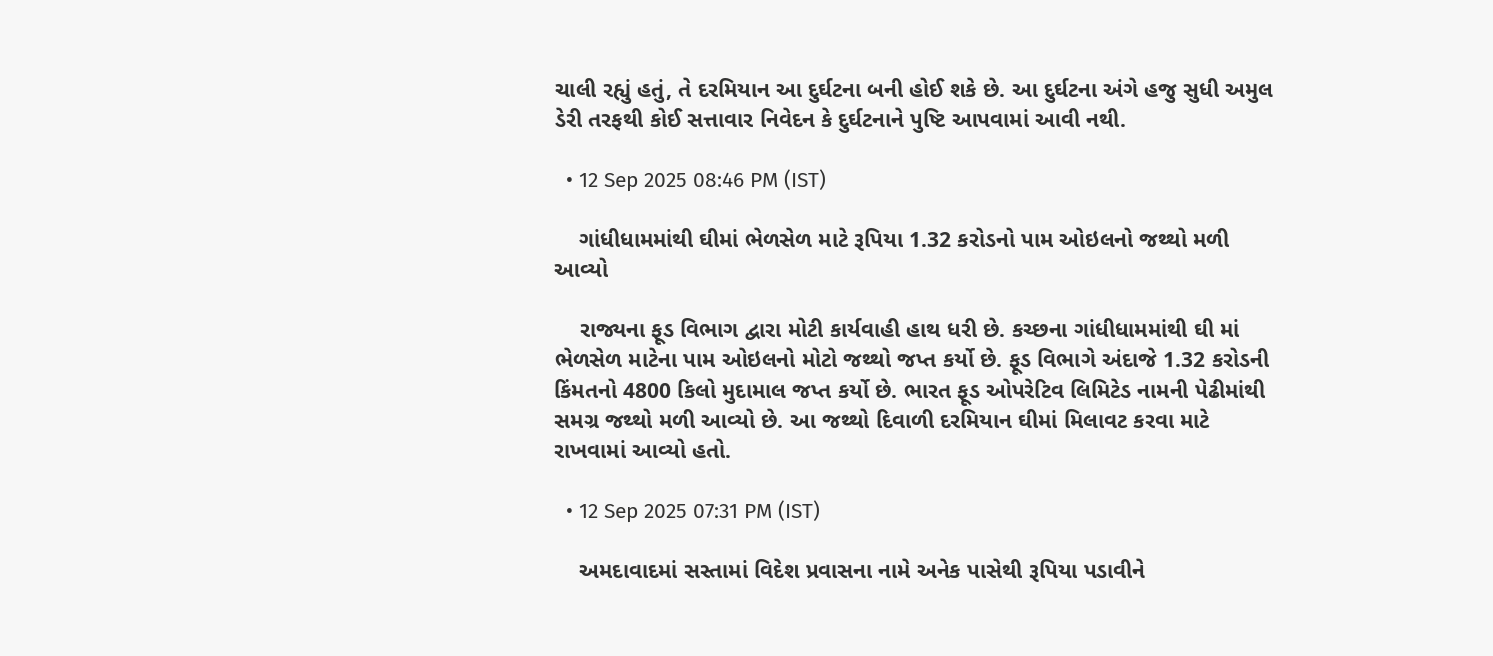ચાલી રહ્યું હતું, તે દરમિયાન આ દુર્ઘટના બની હોઈ શકે છે. આ દુર્ઘટના અંગે હજુ સુધી અમુલ ડેરી તરફથી કોઈ સત્તાવાર નિવેદન કે દુર્ઘટનાને પુષ્ટિ આપવામાં આવી નથી.

  • 12 Sep 2025 08:46 PM (IST)

    ગાંધીધામમાંથી ઘીમાં ભેળસેળ માટે રૂપિયા 1.32 કરોડનો પામ ઓઇલનો જથ્થો મળી આવ્યો

    રાજ્યના ફૂડ વિભાગ દ્વારા મોટી કાર્યવાહી હાથ ધરી છે. કચ્છના ગાંધીધામમાંથી ઘી માં ભેળસેળ માટેના પામ ઓઇલનો મોટો જથ્થો જપ્ત કર્યો છે. ફૂડ વિભાગે અંદાજે 1.32 કરોડની કિંમતનો 4800 કિલો મુદામાલ જપ્ત કર્યો છે. ભારત ફૂડ ઓપરેટિવ લિમિટેડ નામની પેઢીમાંથી સમગ્ર જથ્થો મળી આવ્યો છે. આ જથ્થો દિવાળી દરમિયાન ઘીમાં મિલાવટ કરવા માટે રાખવામાં આવ્યો હતો.

  • 12 Sep 2025 07:31 PM (IST)

    અમદાવાદમાં સસ્તામાં વિદેશ પ્રવાસના નામે અનેક પાસેથી રૂપિયા પડાવીને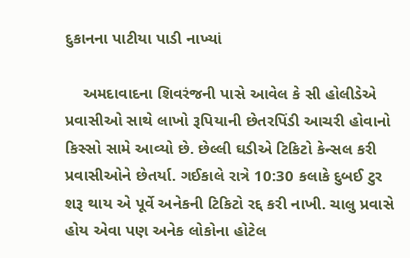દુકાનના પાટીયા પાડી નાખ્યાં

    અમદાવાદના શિવરંજની પાસે આવેલ કે સી હોલીડેએ પ્રવાસીઓ સાથે લાખો રૂપિયાની છેતરપિંડી આચરી હોવાનો કિસ્સો સામે આવ્યો છે. છેલ્લી ઘડીએ ટિકિટો કેન્સલ કરી પ્રવાસીઓને છેતર્યા. ગઈકાલે રાત્રે 10:30 કલાકે દુબઈ ટુર શરૂ થાય એ પૂર્વે અનેકની ટિકિટો રદ્દ કરી નાખી. ચાલુ પ્રવાસે હોય એવા પણ અનેક લોકોના હોટેલ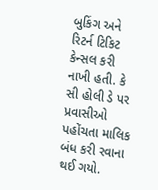બુકિંગ અને રિટર્ન ટિકિટ કેન્સલ કરી નાખી હતી. કે સી હોલી ડે પર પ્રવાસીઓ પહોંચતા માલિક બંધ કરી રવાના થઈ ગયો.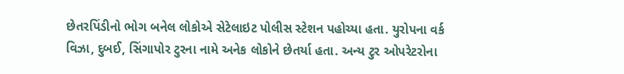છેતરપિંડીનો ભોગ બનેલ લોકોએ સેટેલાઇટ પોલીસ સ્ટેશન પહોચ્યા હતા. યુરોપના વર્ક વિઝા, દુબઈ, સિંગાપોર ટુરના નામે અનેક લોકોને છેતર્યા હતા. અન્ય ટુર ઓપરેટરોના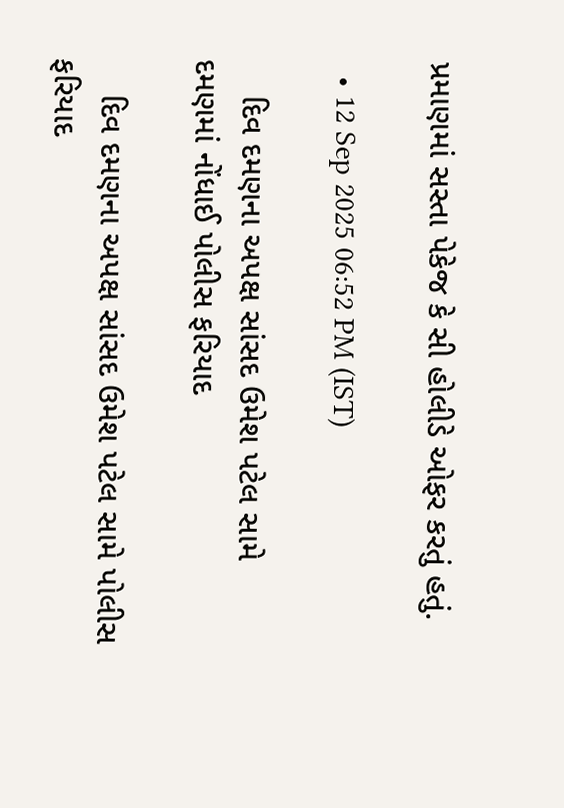પ્રમાણમાં સસ્તા પેકેજ કે સી હોલીડે ઓફર કરતું હતું.

  • 12 Sep 2025 06:52 PM (IST)

    દિવ દમણના અપક્ષ સાંસદ ઉમેશ પટેલ સામે દમણમાં નોંધાઈ પોલીસ ફરિયાદ

    દિવ દમણના અપક્ષ સાંસદ ઉમેશ પટેલ સામે પોલીસ ફરિયાદ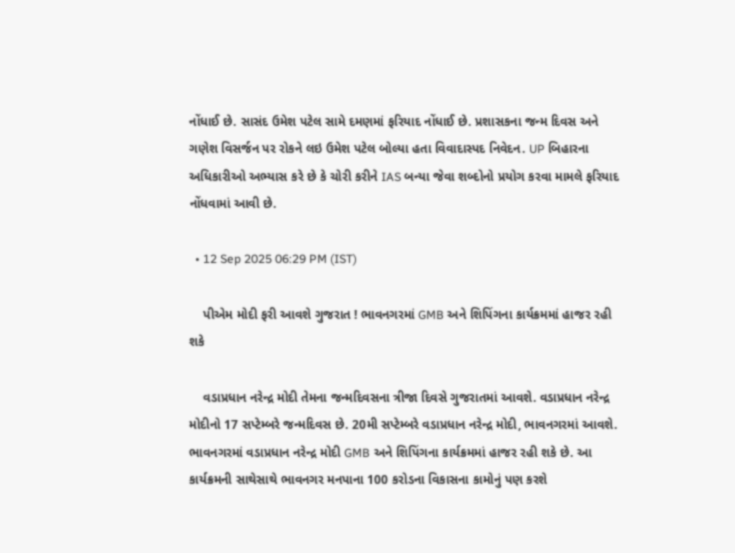નોંધાઈ છે. સાસંદ ઉમેશ પટેલ સામે દમણમાં ફરિયાદ નોંધાઈ છે. પ્રશાસકના જન્મ દિવસ અને ગણેશ વિસર્જન પર રોકને લઇ ઉમેશ પટેલ બોલ્યા હતા વિવાદાસ્પદ નિવેદન. UP બિહારના અધિકારીઓ અભ્યાસ કરે છે કે ચોરી કરીને IAS બન્યા જેવા શબ્દોનો પ્રયોગ કરવા મામલે ફરિયાદ નોંધવામાં આવી છે.

  • 12 Sep 2025 06:29 PM (IST)

    પીએમ મોદી ફરી આવશે ગુજરાત ! ભાવનગરમાં GMB અને શિપિંગના કાર્યક્રમમાં હાજર રહી શકે

    વડાપ્રધાન નરેન્દ્ર મોદી તેમના જન્મદિવસના ત્રીજા દિવસે ગુજરાતમાં આવશે. વડાપ્રધાન નરેન્દ્ર મોદીનો 17 સપ્ટેમ્બરે જન્મદિવસ છે. 20મી સપ્ટેમ્બરે વડાપ્રધાન નરેન્દ્ર મોદી, ભાવનગરમાં આવશે. ભાવનગરમાં વડાપ્રધાન નરેન્દ્ર મોદી GMB અને શિપિંગના કાર્યક્રમમાં હાજર રહી શકે છે. આ કાર્યક્રમની સાથેસાથે ભાવનગર મનપાના 100 કરોડના વિકાસના કામોનું પણ કરશે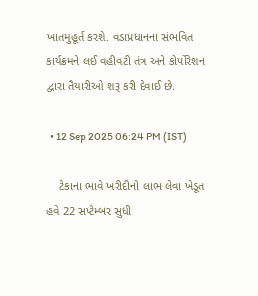ખાતમુહૂર્ત કરશે. વડાપ્રધાનના સંભવિત કાર્યક્રમને લઈ વહીવટી તંત્ર અને કોર્પોરેશન દ્વારા તૈયારીઓ શરૂ કરી દેવાઈ છે.

  • 12 Sep 2025 06:24 PM (IST)

    ટેકાના ભાવે ખરીદીનો લાભ લેવા ખેડૂત હવે 22 સપ્ટેમ્બર સુધી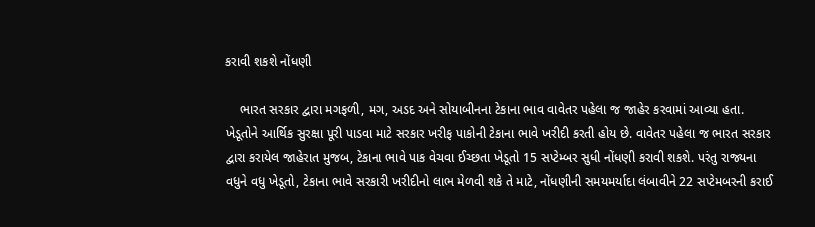કરાવી શકશે નોંધણી

    ભારત સરકાર દ્વારા મગફળી, મગ, અડદ અને સોયાબીનના ટેકાના ભાવ વાવેતર પહેલા જ જાહેર કરવામાં આવ્યા હતા. ખેડૂતોને આર્થિક સુરક્ષા પૂરી પાડવા માટે સરકાર ખરીફ પાકોની ટેકાના ભાવે ખરીદી કરતી હોય છે. વાવેતર પહેલા જ ભારત સરકાર દ્વારા કરાયેલ જાહેરાત મુજબ, ટેકાના ભાવે પાક વેચવા ઈચ્છતા ખેડૂતો 15 સપ્ટેમ્બર સુધી નોંધણી કરાવી શકશે. પરંતુ રાજ્યના વધુને વધુ ખેડૂતો, ટેકાના ભાવે સરકારી ખરીદીનો લાભ મેળવી શકે તે માટે, નોંધણીની સમયમર્યાદા લંબાવીને 22 સપ્ટેમબરની કરાઈ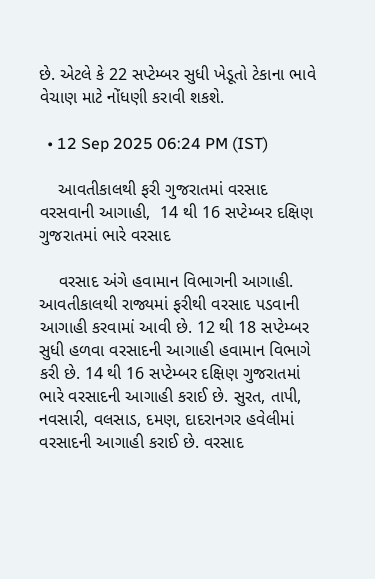છે. એટલે કે 22 સપ્ટેમ્બર સુધી ખેડૂતો ટેકાના ભાવે વેચાણ માટે નોંધણી કરાવી શકશે.

  • 12 Sep 2025 06:24 PM (IST)

    આવતીકાલથી ફરી ગુજરાતમાં વરસાદ વરસવાની આગાહી,  14 થી 16 સપ્ટેમ્બર દક્ષિણ ગુજરાતમાં ભારે વરસાદ

    વરસાદ અંગે હવામાન વિભાગની આગાહી. આવતીકાલથી રાજ્યમાં ફરીથી વરસાદ પડવાની આગાહી કરવામાં આવી છે. 12 થી 18 સપ્ટેમ્બર સુધી હળવા વરસાદની આગાહી હવામાન વિભાગે કરી છે. 14 થી 16 સપ્ટેમ્બર દક્ષિણ ગુજરાતમાં ભારે વરસાદની આગાહી કરાઈ છે. સુરત, તાપી, નવસારી, વલસાડ, દમણ, દાદરાનગર હવેલીમાં વરસાદની આગાહી કરાઈ છે. વરસાદ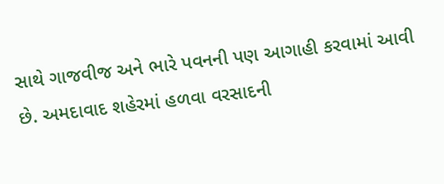સાથે ગાજવીજ અને ભારે પવનની પણ આગાહી કરવામાં આવી છે. અમદાવાદ શહેરમાં હળવા વરસાદની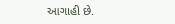આગાહી છે.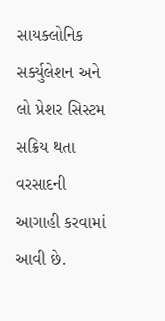સાયક્લોનિક સર્ક્યુલેશન અને લો પ્રેશર સિસ્ટમ સક્રિય થતા વરસાદની આગાહી કરવામાં આવી છે.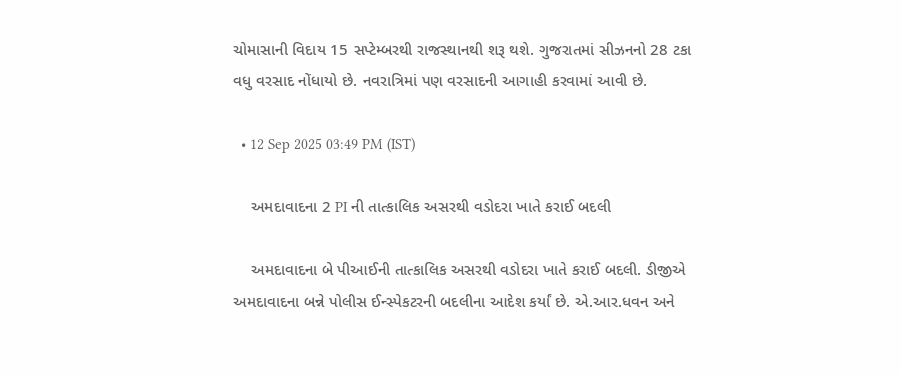ચોમાસાની વિદાય 15 સપ્ટેમ્બરથી રાજસ્થાનથી શરૂ થશે. ગુજરાતમાં સીઝનનો 28 ટકા વધુ વરસાદ નોંધાયો છે. નવરાત્રિમાં પણ વરસાદની આગાહી કરવામાં આવી છે.

  • 12 Sep 2025 03:49 PM (IST)

    અમદાવાદના 2 PI ની તાત્કાલિક અસરથી વડોદરા ખાતે કરાઈ બદલી

    અમદાવાદના બે પીઆઈની તાત્કાલિક અસરથી વડોદરા ખાતે કરાઈ બદલી. ડીજીએ અમદાવાદના બન્ને પોલીસ ઈન્સ્પેકટરની બદલીના આદેશ કર્યાં છે. એ.આર.ધવન અને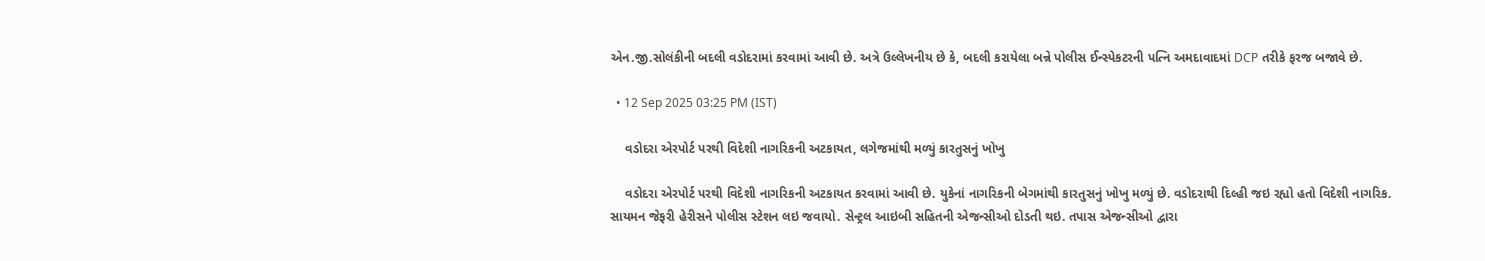એન.જી.સોલંકીની બદલી વડોદરામાં કરવામાં આવી છે. અત્રે ઉલ્લેખનીય છે કે, બદલી કરાયેલા બન્ને પોલીસ ઈન્સ્પેકટરની પત્નિ અમદાવાદમાં DCP તરીકે ફરજ બજાવે છે.

  • 12 Sep 2025 03:25 PM (IST)

    વડોદરા એરપોર્ટ પરથી વિદેશી નાગરિકની અટકાયત, લગેજમાંથી મળ્યું કારતુસનું ખોખુ

    વડોદરા એરપોર્ટ પરથી વિદેશી નાગરિકની અટકાયત કરવામાં આવી છે. યુકેનાં નાગરિકની બેગમાંથી કારતુસનું ખોખુ મળ્યું છે. વડોદરાથી દિલ્હી જઇ રહ્યો હતો વિદેશી નાગરિક. સાયમન જેફરી હેરીસને પોલીસ સ્ટેશન લઇ જવાયો. સેન્ટ્રલ આઇબી સહિતની એજન્સીઓ દોડતી થઇ. તપાસ એજન્સીઓ દ્વારા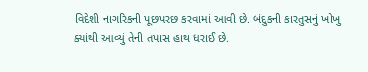વિદેશી નાગરિકની પૂછપરછ કરવામાં આવી છે. બંદુકની કારતુસનું ખોખુ ક્યાંથી આવ્યું તેની તપાસ હાથ ધરાઈ છે.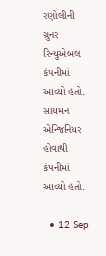રણોલીની ગ્રુનર રિન્યુએબલ કંપનીમાં આવ્યો હતો. સાયમન એન્જિનિયર હોવાથી કંપનીમાં આવ્યો હતો.

  • 12 Sep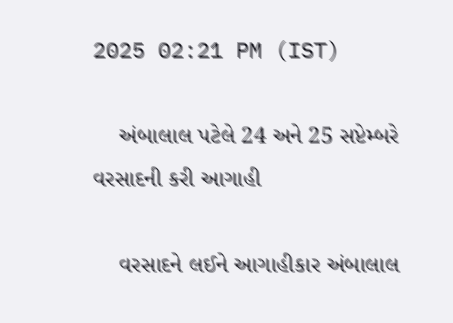2025 02:21 PM (IST)

    અંબાલાલ પટેલે 24 અને 25 સપ્ટેમ્બરે વરસાદની કરી આગાહી

    વરસાદને લઈને આગાહીકાર અંબાલાલ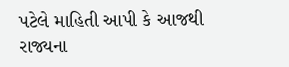પટેલે માહિતી આપી કે આજથી રાજ્યના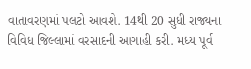વાતાવરણમાં પલટો આવશે. 14થી 20 સુધી રાજ્યના વિવિધ જિલ્લામાં વરસાદની આગાહી કરી. મધ્ય પૂર્વ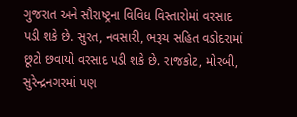ગુજરાત અને સૌરાષ્ટ્રના વિવિધ વિસ્તારોમાં વરસાદ પડી શકે છે. સુરત, નવસારી, ભરૂચ સહિત વડોદરામાં છૂટો છવાયો વરસાદ પડી શકે છે. રાજકોટ, મોરબી, સુરેન્દ્રનગરમાં પણ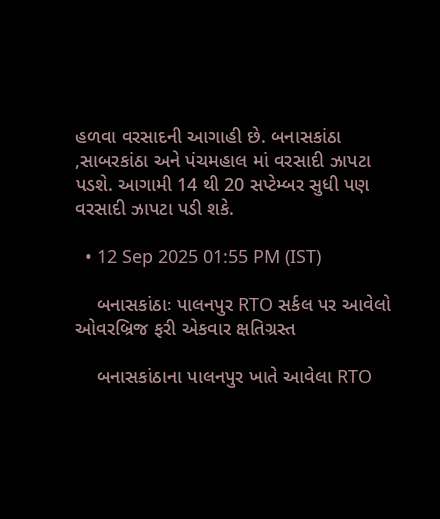હળવા વરસાદની આગાહી છે. બનાસકાંઠા ,સાબરકાંઠા અને પંચમહાલ માં વરસાદી ઝાપટા પડશે. આગામી 14 થી 20 સપ્ટેમ્બર સુધી પણ વરસાદી ઝાપટા પડી શકે.

  • 12 Sep 2025 01:55 PM (IST)

    બનાસકાંઠાઃ પાલનપુર RTO સર્કલ પર આવેલો ઓવરબ્રિજ ફરી એકવાર ક્ષતિગ્રસ્ત

    બનાસકાંઠાના પાલનપુર ખાતે આવેલા RTO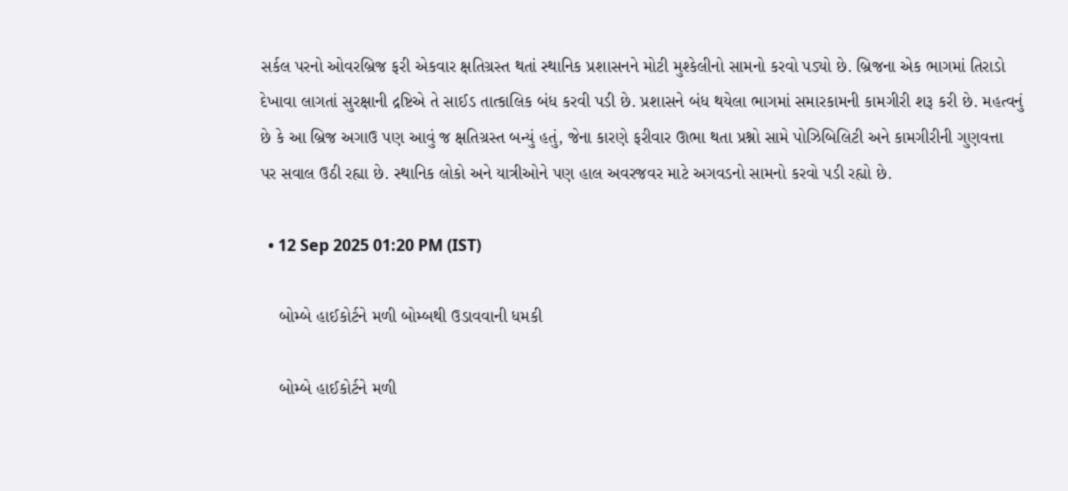સર્કલ પરનો ઓવરબ્રિજ ફરી એકવાર ક્ષતિગ્રસ્ત થતાં સ્થાનિક પ્રશાસનને મોટી મુશ્કેલીનો સામનો કરવો પડ્યો છે. બ્રિજના એક ભાગમાં તિરાડો દેખાવા લાગતાં સુરક્ષાની દ્રષ્ટિએ તે સાઈડ તાત્કાલિક બંધ કરવી પડી છે. પ્રશાસને બંધ થયેલા ભાગમાં સમારકામની કામગીરી શરૂ કરી છે. મહત્વનું છે કે આ બ્રિજ અગાઉ પણ આવું જ ક્ષતિગ્રસ્ત બન્યું હતું, જેના કારણે ફરીવાર ઊભા થતા પ્રશ્નો સામે પોઝિબિલિટી અને કામગીરીની ગુણવત્તા પર સવાલ ઉઠી રહ્યા છે. સ્થાનિક લોકો અને યાત્રીઓને પણ હાલ અવરજવર માટે અગવડનો સામનો કરવો પડી રહ્યો છે.

  • 12 Sep 2025 01:20 PM (IST)

    બોમ્બે હાઈકોર્ટને મળી બોમ્બથી ઉડાવવાની ધમકી

    બોમ્બે હાઈકોર્ટને મળી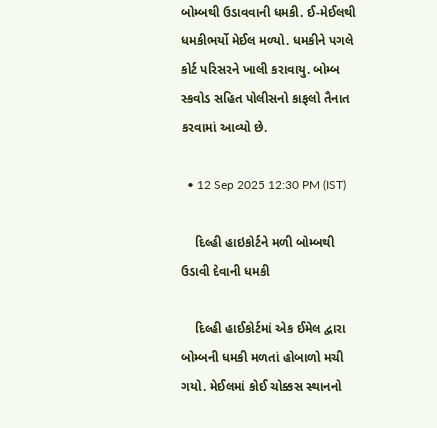બોમ્બથી ઉડાવવાની ધમકી. ઈ-મેઈલથી ધમકીભર્યો મેઈલ મળ્યો. ધમકીને પગલે કોર્ટ પરિસરને ખાલી કરાવાયુ. બોમ્બ સ્કવોડ સહિત પોલીસનો કાફલો તૈનાત કરવામાં આવ્યો છે.

  • 12 Sep 2025 12:30 PM (IST)

    દિલ્હી હાઇકોર્ટને મળી બોમ્બથી ઉડાવી દેવાની ધમકી

    દિલ્હી હાઈકોર્ટમાં એક ઈમેલ દ્વારા બોમ્બની ધમકી મળતાં હોબાળો મચી ગયો. મેઈલમાં કોઈ ચોક્કસ સ્થાનનો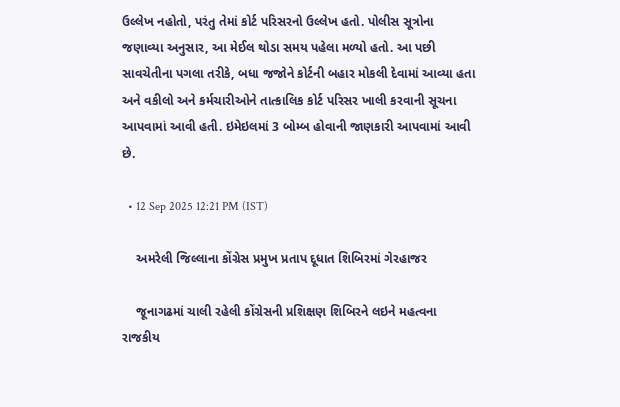ઉલ્લેખ નહોતો, પરંતુ તેમાં કોર્ટ પરિસરનો ઉલ્લેખ હતો. પોલીસ સૂત્રોના જણાવ્યા અનુસાર, આ મેઈલ થોડા સમય પહેલા મળ્યો હતો. આ પછી સાવચેતીના પગલા તરીકે, બધા જજોને કોર્ટની બહાર મોકલી દેવામાં આવ્યા હતા અને વકીલો અને કર્મચારીઓને તાત્કાલિક કોર્ટ પરિસર ખાલી કરવાની સૂચના આપવામાં આવી હતી. ઇમેઇલમાં 3 બોમ્બ હોવાની જાણકારી આપવામાં આવી છે.

  • 12 Sep 2025 12:21 PM (IST)

    અમરેલી જિલ્લાના કોંગ્રેસ પ્રમુખ પ્રતાપ દૂધાત શિબિરમાં ગેરહાજર

    જૂનાગઢમાં ચાલી રહેલી કોંગ્રેસની પ્રશિક્ષણ શિબિરને લઇને મહત્વના રાજકીય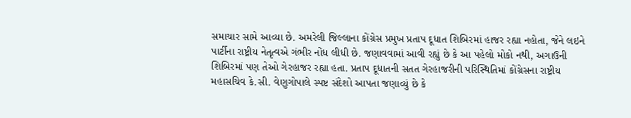સમાચાર સામે આવ્યા છે. અમરેલી જિલ્લાના કોંગ્રેસ પ્રમુખ પ્રતાપ દૂધાત શિબિરમાં હાજર રહ્યા નહોતા, જેને લઇને પાર્ટીના રાષ્ટ્રીય નેતૃત્વએ ગંભીર નોંધ લીધી છે. જણાવવામાં આવી રહ્યું છે કે આ પહેલો મોકો નથી, અગાઉની શિબિરમાં પણ તેઓ ગેરહાજર રહ્યા હતા. પ્રતાપ દૂધાતની સતત ગેરહાજરીની પરિસ્થિતિમાં કોંગ્રેસના રાષ્ટ્રીય મહાસચિવ કે.સી. વેણુગોપાલે સ્પષ્ટ સંદેશો આપતા જણાવ્યું છે કે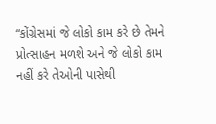“કોંગ્રેસમાં જે લોકો કામ કરે છે તેમને પ્રોત્સાહન મળશે અને જે લોકો કામ નહીં કરે તેઓની પાસેથી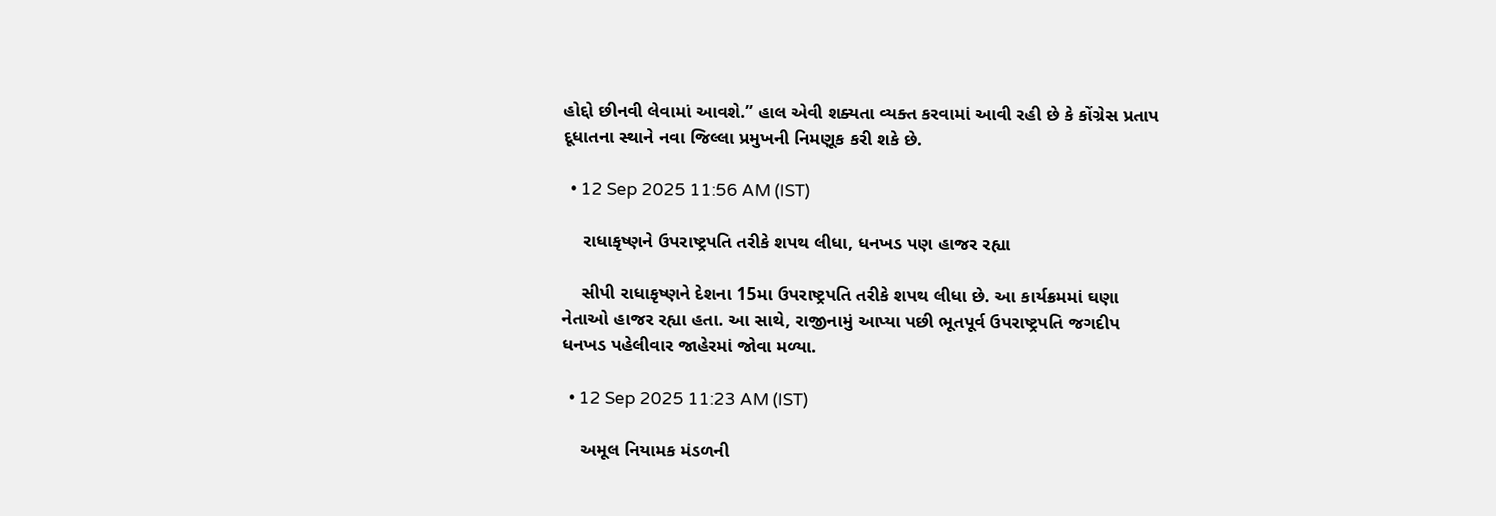હોદ્દો છીનવી લેવામાં આવશે.” હાલ એવી શક્યતા વ્યક્ત કરવામાં આવી રહી છે કે કોંગ્રેસ પ્રતાપ દૂધાતના સ્થાને નવા જિલ્લા પ્રમુખની નિમણૂક કરી શકે છે.

  • 12 Sep 2025 11:56 AM (IST)

    રાધાકૃષ્ણને ઉપરાષ્ટ્રપતિ તરીકે શપથ લીધા, ધનખડ પણ હાજર રહ્યા

    સીપી રાધાકૃષ્ણને દેશના 15મા ઉપરાષ્ટ્રપતિ તરીકે શપથ લીધા છે. આ કાર્યક્રમમાં ઘણા નેતાઓ હાજર રહ્યા હતા. આ સાથે, રાજીનામું આપ્યા પછી ભૂતપૂર્વ ઉપરાષ્ટ્રપતિ જગદીપ ધનખડ પહેલીવાર જાહેરમાં જોવા મળ્યા.

  • 12 Sep 2025 11:23 AM (IST)

    અમૂલ નિયામક મંડળની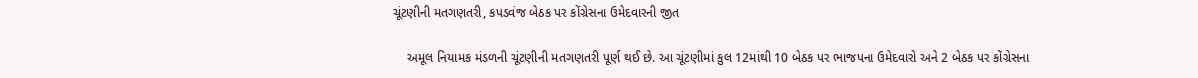ચૂંટણીની મતગણતરી, કપડવંજ બેઠક પર કોંગ્રેસના ઉમેદવારની જીત

    અમૂલ નિયામક મંડળની ચૂંટણીની મતગણતરી પૂર્ણ થઈ છે. આ ચૂંટણીમાં કુલ 12માંથી 10 બેઠક પર ભાજપના ઉમેદવારો અને 2 બેઠક પર કોંગ્રેસના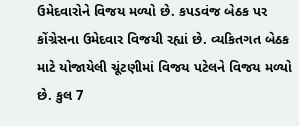ઉમેદવારોને વિજય મળ્યો છે. કપડવંજ બેઠક પર કોંગ્રેસના ઉમેદવાર વિજયી રહ્યાં છે. વ્યકિતગત બેઠક માટે યોજાયેલી ચૂંટણીમાં વિજય પટેલને વિજય મળ્યો છે. કુલ 7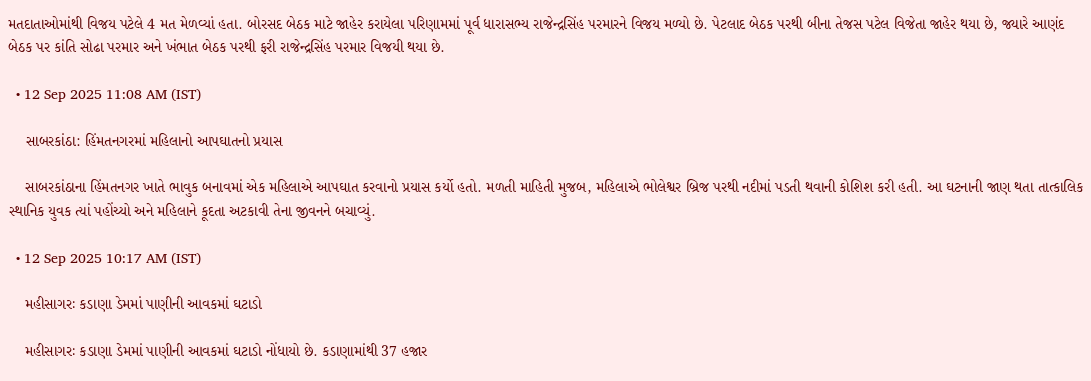મતદાતાઓમાંથી વિજય પટેલે 4 મત મેળવ્યાં હતા. બોરસદ બેઠક માટે જાહેર કરાયેલા પરિણામમાં પૂર્વ ધારાસભ્ય રાજેન્દ્રસિંહ પરમારને વિજય મળ્યો છે. પેટલાદ બેઠક પરથી બીના તેજસ પટેલ વિજેતા જાહેર થયા છે, જ્યારે આણંદ બેઠક પર કાંતિ સોઢા પરમાર અને ખંભાત બેઠક પરથી ફરી રાજેન્દ્રસિંહ પરમાર વિજયી થયા છે.

  • 12 Sep 2025 11:08 AM (IST)

    સાબરકાંઠા: હિંમતનગરમાં મહિલાનો આપઘાતનો પ્રયાસ

    સાબરકાંઠાના હિંમતનગર ખાતે ભાવુક બનાવમાં એક મહિલાએ આપઘાત કરવાનો પ્રયાસ કર્યો હતો. મળતી માહિતી મુજબ, મહિલાએ ભોલેશ્વર બ્રિજ પરથી નદીમાં પડતી થવાની કોશિશ કરી હતી. આ ઘટનાની જાણ થતા તાત્કાલિક સ્થાનિક યુવક ત્યાં પહોંચ્યો અને મહિલાને કૂદતા અટકાવી તેના જીવનને બચાવ્યું.

  • 12 Sep 2025 10:17 AM (IST)

    મહીસાગરઃ કડાણા ડેમમાં પાણીની આવકમાં ઘટાડો

    મહીસાગરઃ કડાણા ડેમમાં પાણીની આવકમાં ઘટાડો નોંધાયો છે. કડાણામાંથી 37 હજાર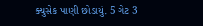ક્યુસેક પાણી છોડાયું. 5 ગેટ 3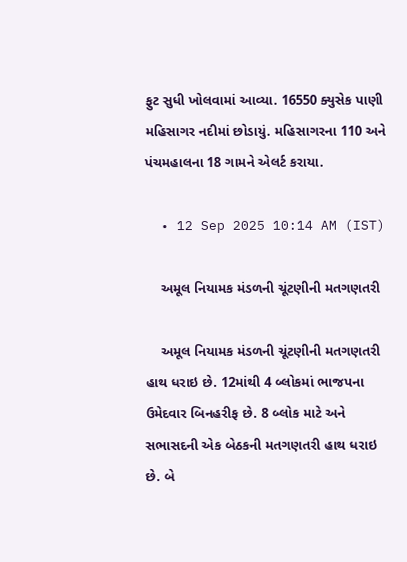ફુટ સુધી ખોલવામાં આવ્યા. 16550 ક્યુસેક પાણી મહિસાગર નદીમાં છોડાયું. મહિસાગરના 110 અને પંચમહાલના 18 ગામને એલર્ટ કરાયા.

  • 12 Sep 2025 10:14 AM (IST)

    અમૂલ નિયામક મંડળની ચૂંટણીની મતગણતરી

    અમૂલ નિયામક મંડળની ચૂંટણીની મતગણતરી હાથ ધરાઇ છે. 12માંથી 4 બ્લોકમાં ભાજપના ઉમેદવાર બિનહરીફ છે. 8 બ્લોક માટે અને સભાસદની એક બેઠકની મતગણતરી હાથ ધરાઇ છે. બે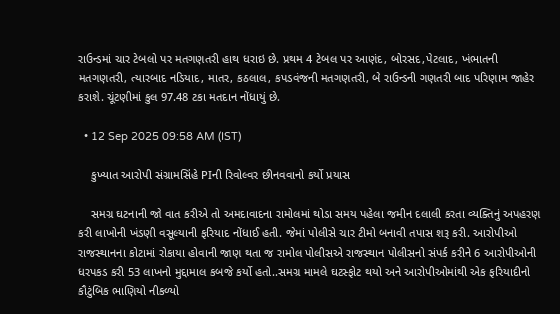રાઉન્ડમાં ચાર ટેબલો પર મતગણતરી હાથ ધરાઇ છે. પ્રથમ 4 ટેબલ પર આણંદ, બોરસદ,પેટલાદ, ખંભાતની મતગણતરી, ત્યારબાદ નડિયાદ, માતર, કઠલાલ, કપડવંજની મતગણતરી, બે રાઉન્ડની ગણતરી બાદ પરિણામ જાહેર કરાશે. ચૂંટણીમાં કુલ 97.48 ટકા મતદાન નોંધાયું છે.

  • 12 Sep 2025 09:58 AM (IST)

    કુખ્યાત આરોપી સંગ્રામસિંહે PIની રિવોલ્વર છીનવવાનો કર્યો પ્રયાસ

    સમગ્ર ઘટનાની જો વાત કરીએ તો અમદાવાદના રામોલમાં થોડા સમય પહેલા જમીન દલાલી કરતા વ્યક્તિનું અપહરણ કરી લાખોની ખંડણી વસૂલ્યાની ફરિયાદ નોંધાઈ હતી. જેમાં પોલીસે ચાર ટીમો બનાવી તપાસ શરૂ કરી. આરોપીઓ રાજસ્થાનના કોટામાં રોકાયા હોવાની જાણ થતા જ રામોલ પોલીસએ રાજસ્થાન પોલીસનો સંપર્ક કરીને 6 આરોપીઓની ધરપકડ કરી 53 લાખનો મુદ્દામાલ કબજે કર્યો હતો..સમગ્ર મામલે ઘટસ્ફોટ થયો અને આરોપીઓમાંથી એક ફરિયાદીનો કૌટુંબિક ભાણિયો નીકળ્યો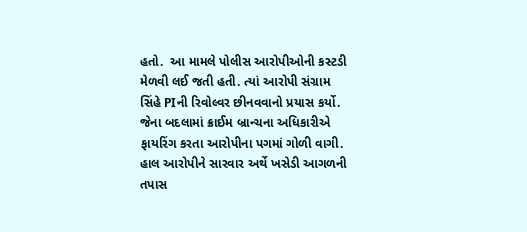હતો.  આ મામલે પોલીસ આરોપીઓની કસ્ટડી મેળવી લઈ જતી હતી. ત્યાં આરોપી સંગ્રામ સિંહે PIની રિવોલ્વર છીનવવાનો પ્રયાસ કર્યો. જેના બદલામાં ક્રાઈમ બ્રાન્ચના અધિકારીએ ફાયરિંગ કરતા આરોપીના પગમાં ગોળી વાગી. હાલ આરોપીને સારવાર અર્થે ખસેડી આગળની તપાસ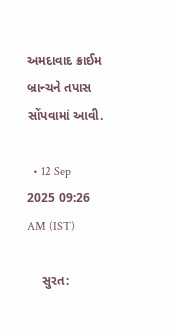અમદાવાદ ક્રાઈમ બ્રાન્ચને તપાસ સોંપવામાં આવી.

  • 12 Sep 2025 09:26 AM (IST)

    સુરત: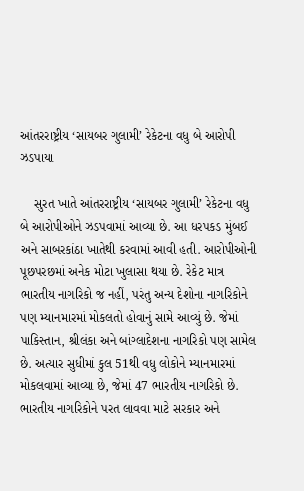આંતરરાષ્ટ્રીય ‘સાયબર ગુલામી’ રેકેટના વધુ બે આરોપી ઝડપાયા

    સુરત ખાતે આંતરરાષ્ટ્રીય ‘સાયબર ગુલામી’ રેકેટના વધુ બે આરોપીઓને ઝડપવામાં આવ્યા છે. આ ધરપકડ મુંબઈ અને સાબરકાંઠા ખાતેથી કરવામાં આવી હતી. આરોપીઓની પૂછપરછમાં અનેક મોટા ખુલાસા થયા છે. રેકેટ માત્ર ભારતીય નાગરિકો જ નહીં, પરંતુ અન્ય દેશોના નાગરિકોને પણ મ્યાનમારમાં મોકલતો હોવાનું સામે આવ્યું છે. જેમાં પાકિસ્તાન, શ્રીલંકા અને બાંગ્લાદેશના નાગરિકો પણ સામેલ છે. અત્યાર સુધીમાં કુલ 51થી વધુ લોકોને મ્યાનમારમાં મોકલવામાં આવ્યા છે, જેમાં 47 ભારતીય નાગરિકો છે. ભારતીય નાગરિકોને પરત લાવવા માટે સરકાર અને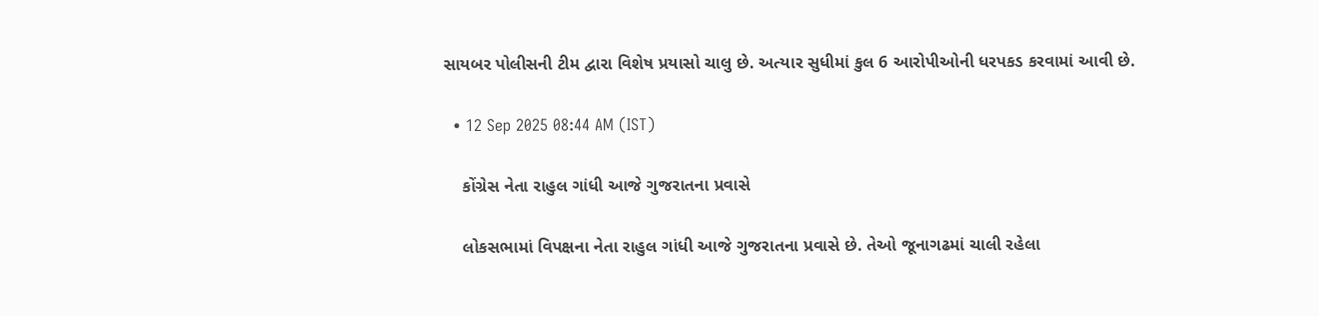સાયબર પોલીસની ટીમ દ્વારા વિશેષ પ્રયાસો ચાલુ છે. અત્યાર સુધીમાં કુલ 6 આરોપીઓની ધરપકડ કરવામાં આવી છે.

  • 12 Sep 2025 08:44 AM (IST)

    કોંગ્રેસ નેતા રાહુલ ગાંધી આજે ગુજરાતના પ્રવાસે

    લોકસભામાં વિપક્ષના નેતા રાહુલ ગાંધી આજે ગુજરાતના પ્રવાસે છે. તેઓ જૂનાગઢમાં ચાલી રહેલા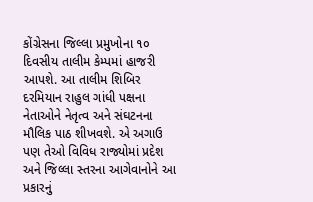કોંગ્રેસના જિલ્લા પ્રમુખોના ૧૦ દિવસીય તાલીમ કેમ્પમાં હાજરી આપશે. આ તાલીમ શિબિર દરમિયાન રાહુલ ગાંધી પક્ષના નેતાઓને નેતૃત્વ અને સંઘટનના મૌલિક પાઠ શીખવશે. એ અગાઉ પણ તેઓ વિવિધ રાજ્યોમાં પ્રદેશ અને જિલ્લા સ્તરના આગેવાનોને આ પ્રકારનું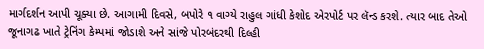માર્ગદર્શન આપી ચૂક્યા છે. આગામી દિવસે, બપોરે ૧ વાગ્યે રાહુલ ગાંધી કેશોદ એરપોર્ટ પર લૅન્ડ કરશે. ત્યાર બાદ તેઓ જૂનાગઢ ખાતે ટ્રેનિંગ કેમ્પમાં જોડાશે અને સાંજે પોરબંદરથી દિલ્હી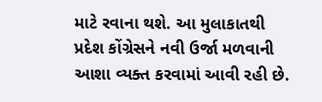માટે રવાના થશે. આ મુલાકાતથી પ્રદેશ કોંગ્રેસને નવી ઉર્જા મળવાની આશા વ્યક્ત કરવામાં આવી રહી છે.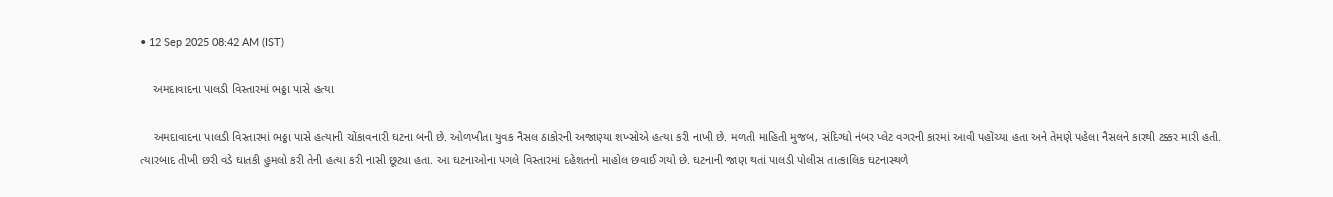• 12 Sep 2025 08:42 AM (IST)

    અમદાવાદના પાલડી વિસ્તારમાં ભઠ્ઠા પાસે હત્યા

    અમદાવાદના પાલડી વિસ્તારમાં ભઠ્ઠા પાસે હત્યાની ચોંકાવનારી ઘટના બની છે. ઓળખીતા યુવક નૈસલ ઠાકોરની અજાણ્યા શખ્સોએ હત્યા કરી નાખી છે. મળતી માહિતી મુજબ, સંદિગ્ધો નંબર પ્લેટ વગરની કારમાં આવી પહોંચ્યા હતા અને તેમણે પહેલા નૈસલને કારથી ટક્કર મારી હતી. ત્યારબાદ તીખી છરી વડે ઘાતકી હુમલો કરી તેની હત્યા કરી નાસી છૂટ્યા હતા. આ ઘટનાઓના પગલે વિસ્તારમાં દહેશતનો માહોલ છવાઈ ગયો છે. ઘટનાની જાણ થતાં પાલડી પોલીસ તાત્કાલિક ઘટનાસ્થળે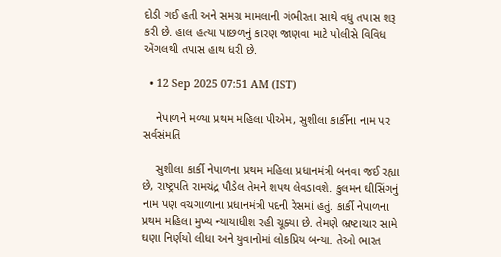દોડી ગઈ હતી અને સમગ્ર મામલાની ગંભીરતા સાથે વધુ તપાસ શરૂ કરી છે. હાલ હત્યા પાછળનું કારણ જાણવા માટે પોલીસે વિવિધ એંગલથી તપાસ હાથ ધરી છે.

  • 12 Sep 2025 07:51 AM (IST)

    નેપાળને મળ્યા પ્રથમ મહિલા પીએમ, સુશીલા કાર્કીના નામ પર સર્વસંમતિ

    સુશીલા કાર્કી નેપાળના પ્રથમ મહિલા પ્રધાનમંત્રી બનવા જઈ રહ્યા છે, રાષ્ટ્રપતિ રામચંદ્ર પૌડેલ તેમને શપથ લેવડાવશે. કુલમન ઘીસિંગનું નામ પણ વચગાળાના પ્રધાનમંત્રી પદની રેસમાં હતું. કાર્કી નેપાળના પ્રથમ મહિલા મુખ્ય ન્યાયાધીશ રહી ચૂક્યા છે. તેમણે ભ્રષ્ટાચાર સામે ઘણા નિર્ણયો લીધા અને યુવાનોમાં લોકપ્રિય બન્યા. તેઓ ભારત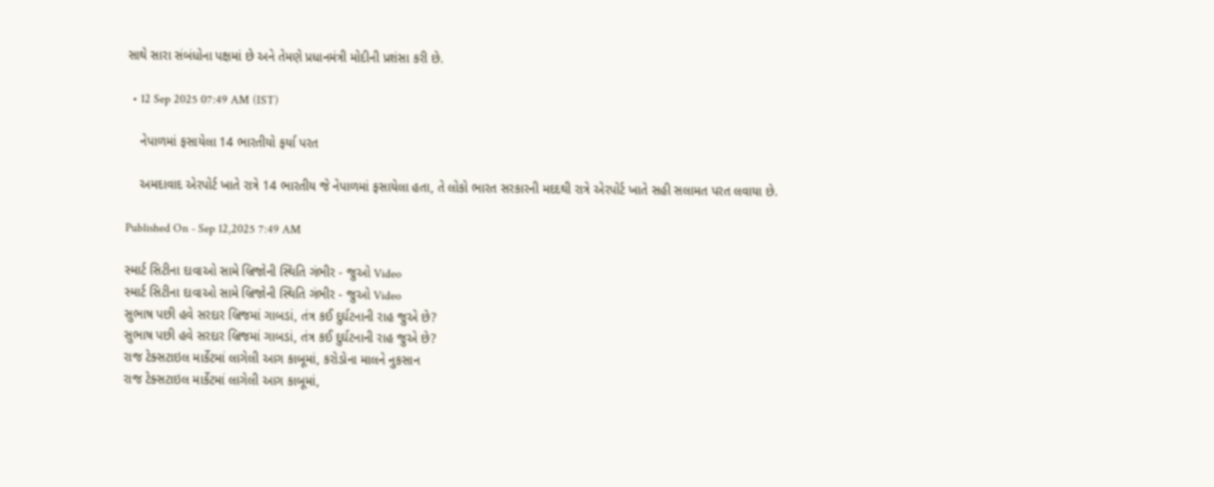સાથે સારા સંબંધોના પક્ષમાં છે અને તેમણે પ્રધાનમંત્રી મોદીની પ્રશંસા કરી છે.

  • 12 Sep 2025 07:49 AM (IST)

    નેપાળમાં ફસાયેલા 14 ભારતીયો ફર્યા પરત

    અમદાવાદ એરપોર્ટ ખાતે રાત્રે 14 ભારતીય જે નેપાળમાં ફસાયેલા હતા, તે લોકો ભારત સરકારની મદદથી રાત્રે એરપોર્ટ ખાતે સહી સલામત પરત લવાયા છે.

Published On - Sep 12,2025 7:49 AM

સ્માર્ટ સિટીના દાવાઓ સામે બ્રિજોની સ્થિતિ ગંભીર - જુઓ Video
સ્માર્ટ સિટીના દાવાઓ સામે બ્રિજોની સ્થિતિ ગંભીર - જુઓ Video
સુભાષ પછી હવે સરદાર બ્રિજમાં ગાબડાં, તંત્ર કઈ દુર્ઘટનાની રાહ જુએ છે?
સુભાષ પછી હવે સરદાર બ્રિજમાં ગાબડાં, તંત્ર કઈ દુર્ઘટનાની રાહ જુએ છે?
રાજ ટેક્સટાઇલ માર્કેટમાં લાગેલી આગ કાબૂમાં, કરોડોના માલને નુકસાન
રાજ ટેક્સટાઇલ માર્કેટમાં લાગેલી આગ કાબૂમાં,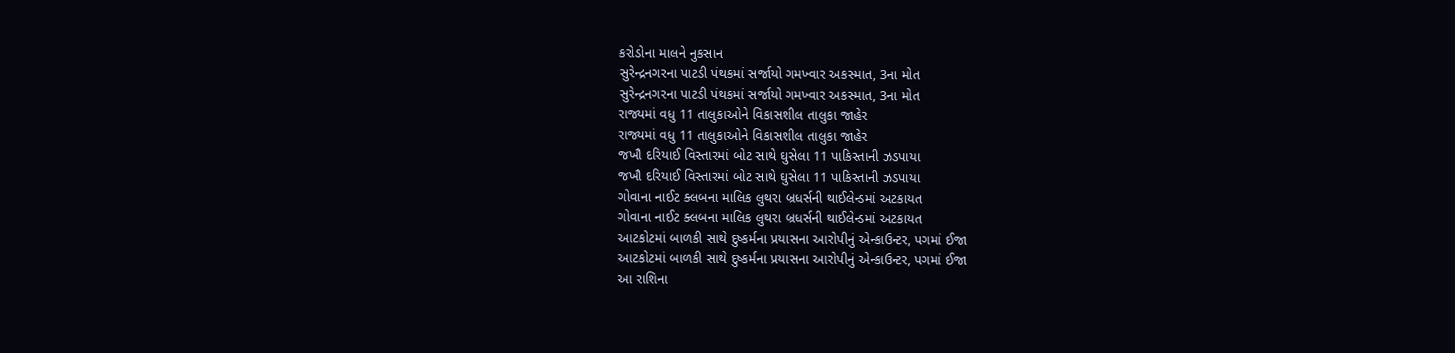કરોડોના માલને નુકસાન
સુરેન્દ્રનગરના પાટડી પંથકમાં સર્જાયો ગમખ્વાર અકસ્માત, 3ના મોત
સુરેન્દ્રનગરના પાટડી પંથકમાં સર્જાયો ગમખ્વાર અકસ્માત, 3ના મોત
રાજ્યમાં વધુ 11 તાલુકાઓને વિકાસશીલ તાલુકા જાહેર
રાજ્યમાં વધુ 11 તાલુકાઓને વિકાસશીલ તાલુકા જાહેર
જખૌ દરિયાઈ વિસ્તારમાં બોટ સાથે ઘુસેલા 11 પાકિસ્તાની ઝડપાયા
જખૌ દરિયાઈ વિસ્તારમાં બોટ સાથે ઘુસેલા 11 પાકિસ્તાની ઝડપાયા
ગોવાના નાઈટ ક્લબના માલિક લુથરા બ્રધર્સની થાઈલેન્ડમાં અટકાયત
ગોવાના નાઈટ ક્લબના માલિક લુથરા બ્રધર્સની થાઈલેન્ડમાં અટકાયત
આટકોટમાં બાળકી સાથે દુષ્કર્મના પ્રયાસના આરોપીનું એન્કાઉન્ટર, પગમાં ઈજા
આટકોટમાં બાળકી સાથે દુષ્કર્મના પ્રયાસના આરોપીનું એન્કાઉન્ટર, પગમાં ઈજા
આ રાશિના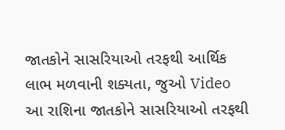જાતકોને સાસરિયાઓ તરફથી આર્થિક લાભ મળવાની શક્યતા, જુઓ Video
આ રાશિના જાતકોને સાસરિયાઓ તરફથી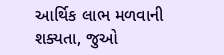આર્થિક લાભ મળવાની શક્યતા, જુઓ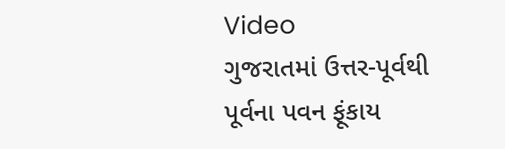Video
ગુજરાતમાં ઉત્તર-પૂર્વથી પૂર્વના પવન ફૂંકાય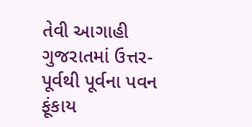તેવી આગાહી
ગુજરાતમાં ઉત્તર-પૂર્વથી પૂર્વના પવન ફૂંકાય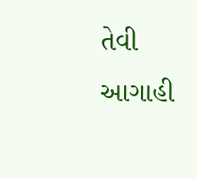તેવી આગાહી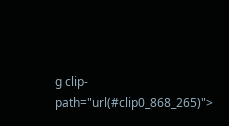g clip-path="url(#clip0_868_265)">